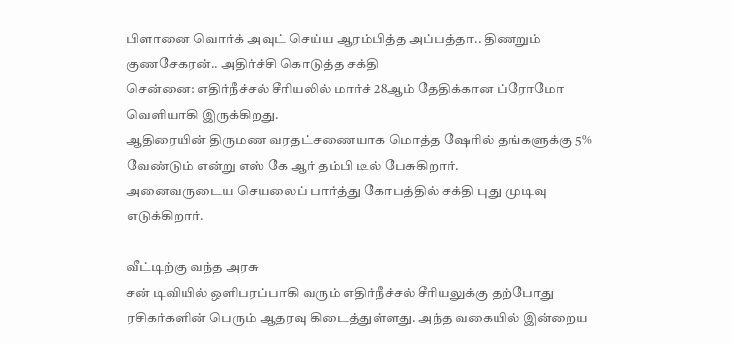பிளானை வொர்க் அவுட் செய்ய ஆரம்பித்த அப்பத்தா.. திணறும் குணசேகரன்.. அதிர்ச்சி கொடுத்த சக்தி
சென்னை: எதிர்நீச்சல் சீரியலில் மார்ச் 28ஆம் தேதிக்கான ப்ரோமோ வெளியாகி இருக்கிறது.
ஆதிரையின் திருமண வரதட்சணையாக மொத்த ஷேரில் தங்களுக்கு 5% வேண்டும் என்று எஸ் கே ஆர் தம்பி டீல் பேசுகிறார்.
அனைவருடைய செயலைப் பார்த்து கோபத்தில் சக்தி புது முடிவு எடுக்கிறார்.

வீட்டிற்கு வந்த அரசு
சன் டிவியில் ஒளிபரப்பாகி வரும் எதிர்நீச்சல் சீரியலுக்கு தற்போது ரசிகர்களின் பெரும் ஆதரவு கிடைத்துள்ளது. அந்த வகையில் இன்றைய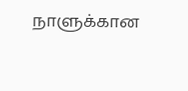நாளுக்கான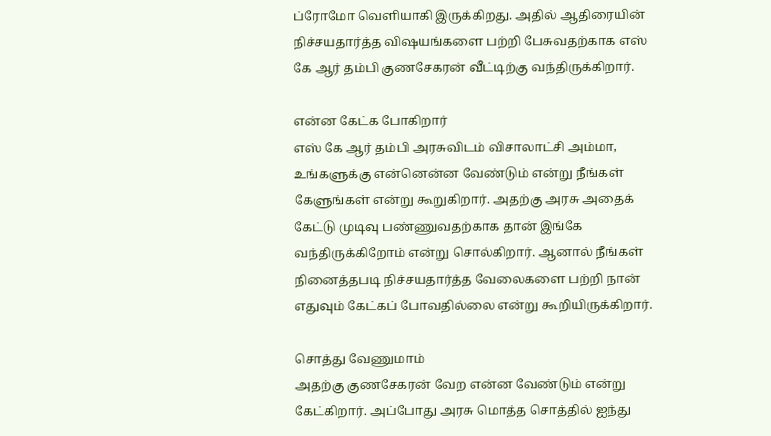ப்ரோமோ வெளியாகி இருக்கிறது. அதில் ஆதிரையின் நிச்சயதார்த்த விஷயங்களை பற்றி பேசுவதற்காக எஸ் கே ஆர் தம்பி குணசேகரன் வீட்டிற்கு வந்திருக்கிறார்.

என்ன கேட்க போகிறார்
எஸ் கே ஆர் தம்பி அரசுவிடம் விசாலாட்சி அம்மா, உங்களுக்கு என்னென்ன வேண்டும் என்று நீங்கள் கேளுங்கள் என்று கூறுகிறார். அதற்கு அரசு அதைக் கேட்டு முடிவு பண்ணுவதற்காக தான் இங்கே வந்திருக்கிறோம் என்று சொல்கிறார். ஆனால் நீங்கள் நினைத்தபடி நிச்சயதார்த்த வேலைகளை பற்றி நான் எதுவும் கேட்கப் போவதில்லை என்று கூறியிருக்கிறார்.

சொத்து வேணுமாம்
அதற்கு குணசேகரன் வேற என்ன வேண்டும் என்று கேட்கிறார். அப்போது அரசு மொத்த சொத்தில் ஐந்து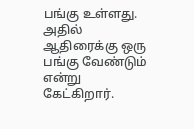பங்கு உள்ளது. அதில் ஆதிரைக்கு ஒரு பங்கு வேண்டும் என்று கேட்கிறார்.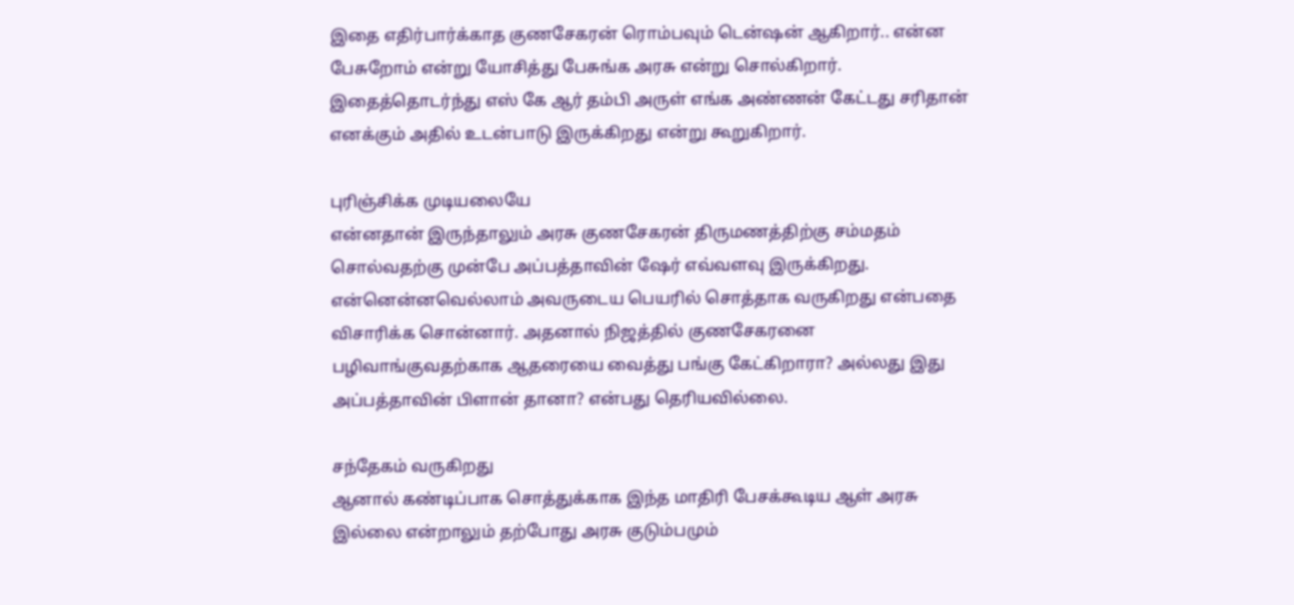இதை எதிர்பார்க்காத குணசேகரன் ரொம்பவும் டென்ஷன் ஆகிறார்.. என்ன பேசுறோம் என்று யோசித்து பேசுங்க அரசு என்று சொல்கிறார். இதைத்தொடர்ந்து எஸ் கே ஆர் தம்பி அருள் எங்க அண்ணன் கேட்டது சரிதான் எனக்கும் அதில் உடன்பாடு இருக்கிறது என்று கூறுகிறார்.

புரிஞ்சிக்க முடியலையே
என்னதான் இருந்தாலும் அரசு குணசேகரன் திருமணத்திற்கு சம்மதம் சொல்வதற்கு முன்பே அப்பத்தாவின் ஷேர் எவ்வளவு இருக்கிறது. என்னென்னவெல்லாம் அவருடைய பெயரில் சொத்தாக வருகிறது என்பதை விசாரிக்க சொன்னார். அதனால் நிஜத்தில் குணசேகரனை பழிவாங்குவதற்காக ஆதரையை வைத்து பங்கு கேட்கிறாரா? அல்லது இது அப்பத்தாவின் பிளான் தானா? என்பது தெரியவில்லை.

சந்தேகம் வருகிறது
ஆனால் கண்டிப்பாக சொத்துக்காக இந்த மாதிரி பேசக்கூடிய ஆள் அரசு இல்லை என்றாலும் தற்போது அரசு குடும்பமும்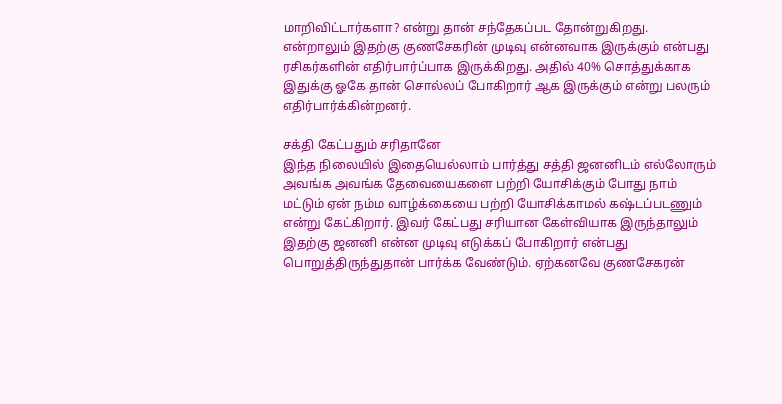மாறிவிட்டார்களா? என்று தான் சந்தேகப்பட தோன்றுகிறது. என்றாலும் இதற்கு குணசேகரின் முடிவு என்னவாக இருக்கும் என்பது ரசிகர்களின் எதிர்பார்ப்பாக இருக்கிறது. அதில் 40% சொத்துக்காக இதுக்கு ஓகே தான் சொல்லப் போகிறார் ஆக இருக்கும் என்று பலரும் எதிர்பார்க்கின்றனர்.

சக்தி கேட்பதும் சரிதானே
இந்த நிலையில் இதையெல்லாம் பார்த்து சத்தி ஜனனிடம் எல்லோரும் அவங்க அவங்க தேவையைகளை பற்றி யோசிக்கும் போது நாம் மட்டும் ஏன் நம்ம வாழ்க்கையை பற்றி யோசிக்காமல் கஷ்டப்படணும் என்று கேட்கிறார். இவர் கேட்பது சரியான கேள்வியாக இருந்தாலும் இதற்கு ஜனனி என்ன முடிவு எடுக்கப் போகிறார் என்பது பொறுத்திருந்துதான் பார்க்க வேண்டும். ஏற்கனவே குணசேகரன்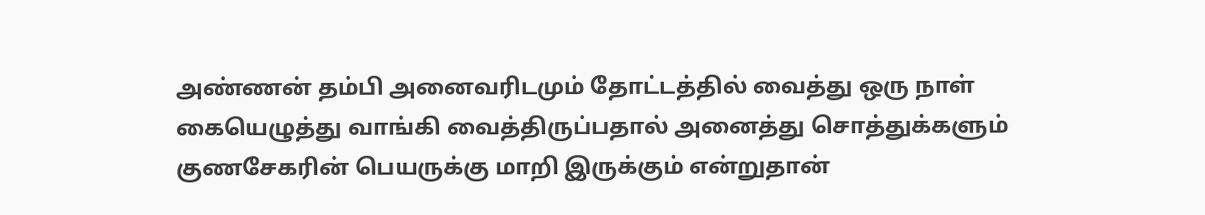அண்ணன் தம்பி அனைவரிடமும் தோட்டத்தில் வைத்து ஒரு நாள் கையெழுத்து வாங்கி வைத்திருப்பதால் அனைத்து சொத்துக்களும் குணசேகரின் பெயருக்கு மாறி இருக்கும் என்றுதான்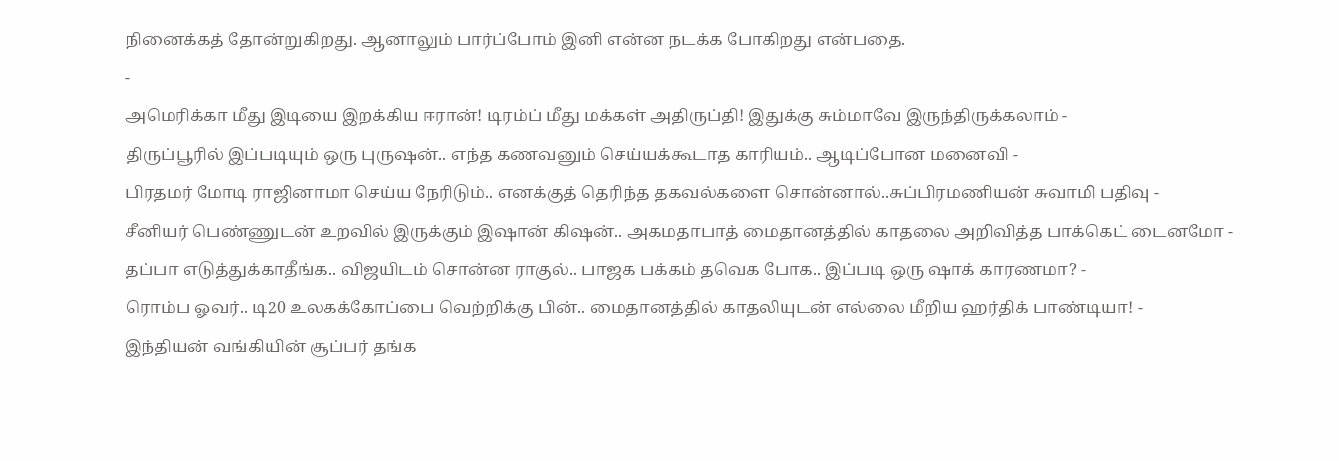நினைக்கத் தோன்றுகிறது. ஆனாலும் பார்ப்போம் இனி என்ன நடக்க போகிறது என்பதை.
-
அமெரிக்கா மீது இடியை இறக்கிய ஈரான்! டிரம்ப் மீது மக்கள் அதிருப்தி! இதுக்கு சும்மாவே இருந்திருக்கலாம் -
திருப்பூரில் இப்படியும் ஒரு புருஷன்.. எந்த கணவனும் செய்யக்கூடாத காரியம்.. ஆடிப்போன மனைவி -
பிரதமர் மோடி ராஜினாமா செய்ய நேரிடும்.. எனக்குத் தெரிந்த தகவல்களை சொன்னால்..சுப்பிரமணியன் சுவாமி பதிவு -
சீனியர் பெண்ணுடன் உறவில் இருக்கும் இஷான் கிஷன்.. அகமதாபாத் மைதானத்தில் காதலை அறிவித்த பாக்கெட் டைனமோ -
தப்பா எடுத்துக்காதீங்க.. விஜயிடம் சொன்ன ராகுல்.. பாஜக பக்கம் தவெக போக.. இப்படி ஒரு ஷாக் காரணமா? -
ரொம்ப ஓவர்.. டி20 உலகக்கோப்பை வெற்றிக்கு பின்.. மைதானத்தில் காதலியுடன் எல்லை மீறிய ஹர்திக் பாண்டியா! -
இந்தியன் வங்கியின் சூப்பர் தங்க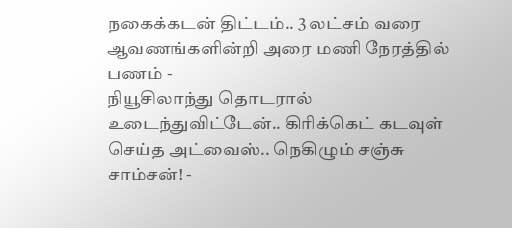நகைக்கடன் திட்டம்.. 3 லட்சம் வரை ஆவணங்களின்றி அரை மணி நேரத்தில் பணம் -
நியூசிலாந்து தொடரால் உடைந்துவிட்டேன்.. கிரிக்கெட் கடவுள் செய்த அட்வைஸ்.. நெகிழும் சஞ்சு சாம்சன்! -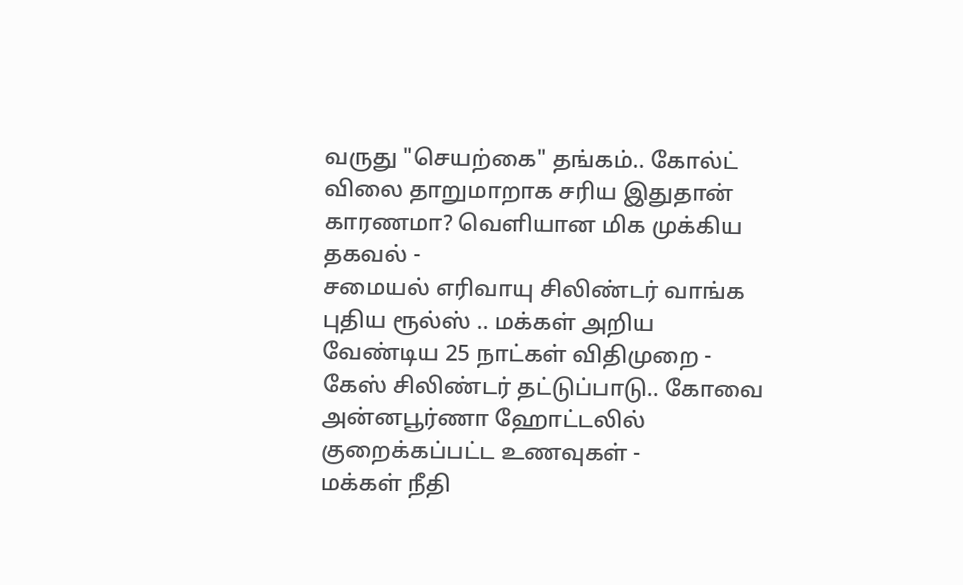வருது "செயற்கை" தங்கம்.. கோல்ட் விலை தாறுமாறாக சரிய இதுதான் காரணமா? வெளியான மிக முக்கிய தகவல் -
சமையல் எரிவாயு சிலிண்டர் வாங்க புதிய ரூல்ஸ் .. மக்கள் அறிய வேண்டிய 25 நாட்கள் விதிமுறை -
கேஸ் சிலிண்டர் தட்டுப்பாடு.. கோவை அன்னபூர்ணா ஹோட்டலில் குறைக்கப்பட்ட உணவுகள் -
மக்கள் நீதி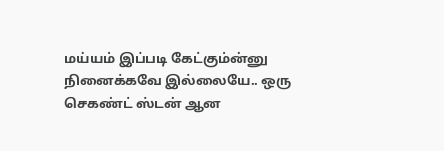மய்யம் இப்படி கேட்கும்ன்னு நினைக்கவே இல்லையே.. ஒரு செகண்ட் ஸ்டன் ஆன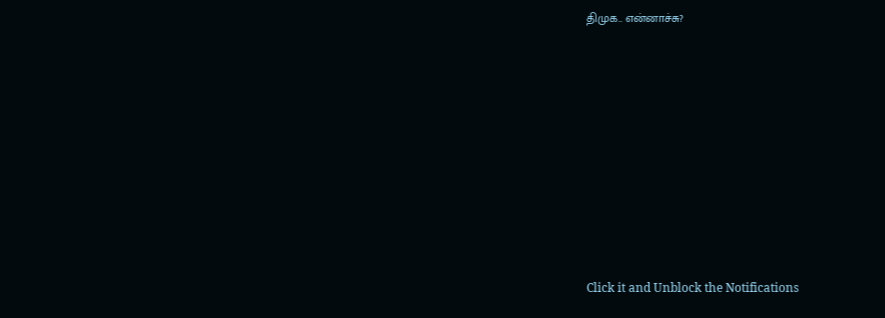திமுக.. என்னாச்சு?












Click it and Unblock the Notifications